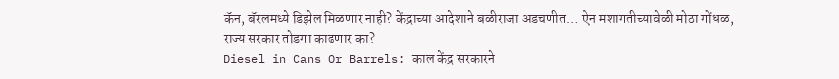कॅन, बॅरलमध्ये डिझेल मिळणार नाही? केंद्राच्या आदेशाने बळीराजा अडचणीत… ऐन मशागतीच्यावेळी मोठा गोंधळ, राज्य सरकार तोडगा काढणार का?
Diesel in Cans Or Barrels: काल केंद्र सरकारने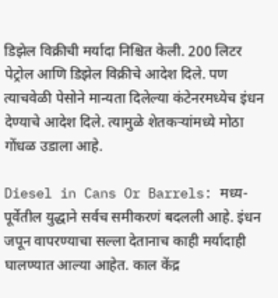डिझेल विक्रीची मर्यादा निश्चित केली. 200 लिटर पेट्रोल आणि डिझेल विक्रीचे आदेश दिले. पण त्याचवेळी पेसोने मान्यता दिलेल्या कंटेनरमध्येच इंधन देण्याचे आदेश दिले. त्यामुळे शेतकऱ्यांमध्ये मोठा गोंधळ उडाला आहे.

Diesel in Cans Or Barrels: मध्य-पूर्वेतील युद्धाने सर्वच समीकरणं बदलली आहे. इंधन जपून वापरण्याचा सल्ला देतानाच काही मर्यादाही घालण्यात आल्या आहेत. काल केंद्र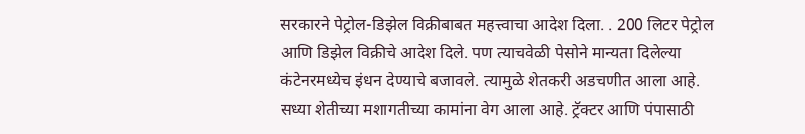सरकारने पेट्रोल-डिझेल विक्रीबाबत महत्त्वाचा आदेश दिला. . 200 लिटर पेट्रोल आणि डिझेल विक्रीचे आदेश दिले. पण त्याचवेळी पेसोने मान्यता दिलेल्या कंटेनरमध्येच इंधन देण्याचे बजावले. त्यामुळे शेतकरी अडचणीत आला आहे. सध्या शेतीच्या मशागतीच्या कामांना वेग आला आहे. ट्रॅक्टर आणि पंपासाठी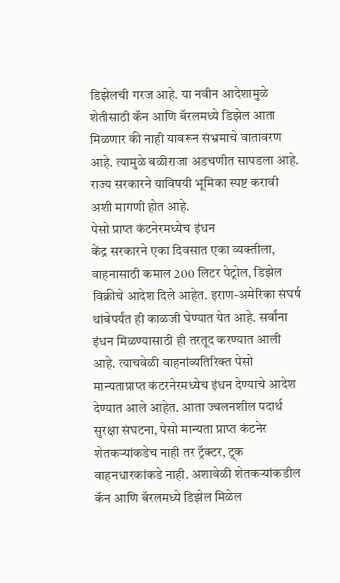डिझेलची गरज आहे. या नवीन आदेशामुळे शेतीसाठी कॅन आणि बॅरलमध्ये डिझेल आता मिळणार की नाही यावरून संभ्रमाचे वातावरण आहे. त्यामुळे बळीराजा अडचणीत सापडला आहे. राज्य सरकारने याविषयी भूमिका स्पष्ट करावी अशी मागणी होत आहे.
पेसो प्राप्त कंटनेरमध्येच इंधन
केंद्र सरकारने एका दिवसात एका व्यक्तीला, वाहनासाठी कमाल 200 लिटर पेट्रोल, डिझेल विक्रीचे आदेश दिले आहेत. इराण-अमेरिका संघर्ष थांबेपर्यंत ही काळजी घेण्यात येत आहे. सर्वांना इंधन मिळण्यासाठी ही तरतूद करण्यात आली आहे. त्याचवेळी वाहनांव्यतिरिक्त पेसो मान्यताप्राप्त कंटरनेरमध्येच इंधन देण्याचे आदेश देण्यात आले आहेत. आता ज्वलनशील पदार्थ सुरक्षा संघटना, पेसो मान्यता प्राप्त कंटनेर शेतकऱ्यांकडेच नाही तर ट्रॅक्टर, ट्र्क वाहनधारकांकडे नाही. अशावेळी शेतकऱ्यांकडील कॅन आणि बॅरलमध्ये डिझेल मिळेल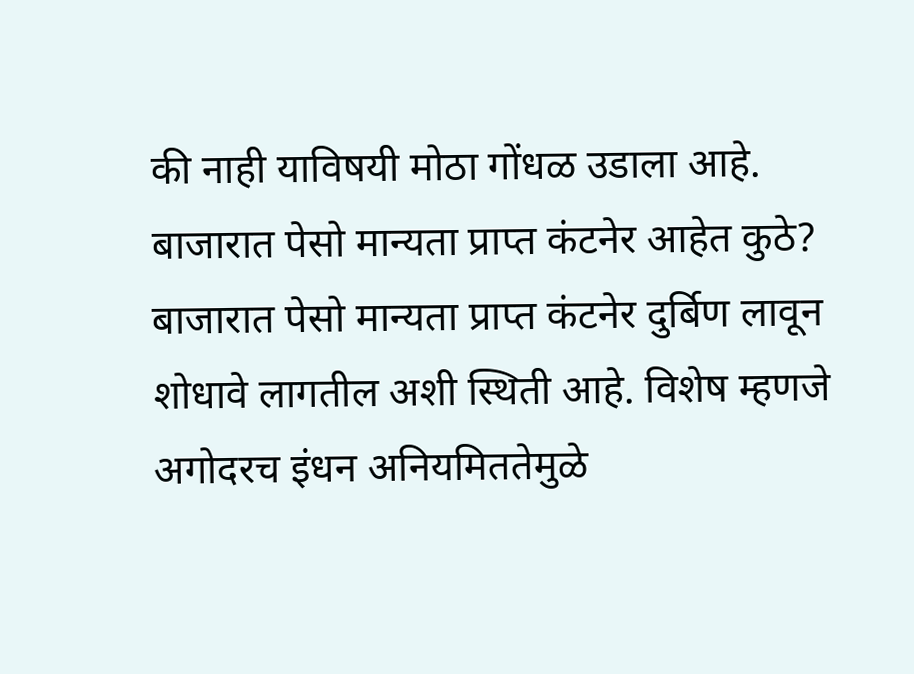की नाही याविषयी मोठा गोंधळ उडाला आहे.
बाजारात पेसो मान्यता प्राप्त कंटनेर आहेत कुठे?
बाजारात पेसो मान्यता प्राप्त कंटनेर दुर्बिण लावून शोधावे लागतील अशी स्थिती आहे. विशेष म्हणजे अगोदरच इंधन अनियमिततेमुळे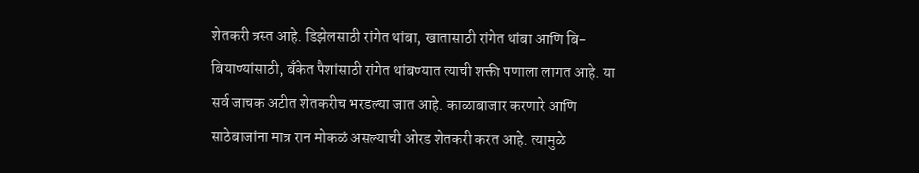शेतकरी त्रस्त आहे. डिझेलसाठी रांगेत थांबा, खातासाठी रांगेत थांबा आणि बि-बियाण्यांसाठी, बँकेत पैशांसाठी रांगेत थांबण्यात त्याची शक्ती पणाला लागत आहे. या सर्व जाचक अटीत शेतकरीच भरडल्या जात आहे. काळाबाजार करणारे आणि साठेबाजांना मात्र रान मोकळं असल्याची ओरड शेतकरी करत आहे. त्यामुळे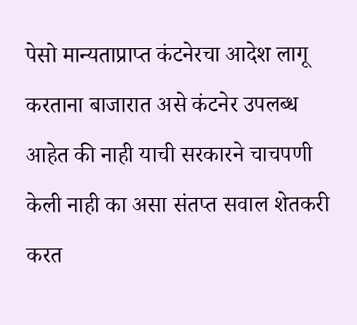पेसो मान्यताप्राप्त कंटनेरचा आदेश लागू करताना बाजारात असे कंटनेर उपलब्ध आहेत की नाही याची सरकारने चाचपणी केली नाही का असा संतप्त सवाल शेतकरी करत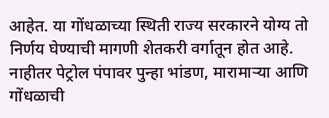आहेत. या गोंधळाच्या स्थिती राज्य सरकारने योग्य तो निर्णय घेण्याची मागणी शेतकरी वर्गातून होत आहे. नाहीतर पेट्रोल पंपावर पुन्हा भांडण, मारामाऱ्या आणि गोंधळाची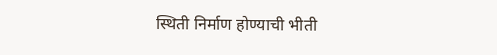स्थिती निर्माण होण्याची भीती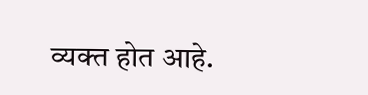व्यक्त होत आहे.